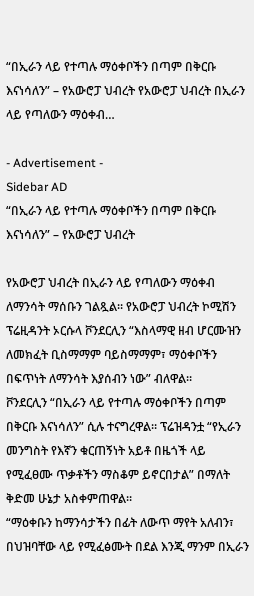“በኢራን ላይ የተጣሉ ማዕቀቦችን በጣም በቅርቡ እናነሳለን” – የአውሮፓ ህብረት የአውሮፓ ህብረት በኢራን ላይ የጣለውን ማዕቀብ…

- Advertisement -
Sidebar AD
“በኢራን ላይ የተጣሉ ማዕቀቦችን በጣም በቅርቡ እናነሳለን” – የአውሮፓ ህብረት

የአውሮፓ ህብረት በኢራን ላይ የጣለውን ማዕቀብ ለማንሳት ማሰቡን ገልጿል። የአውሮፓ ህብረት ኮሚሽን ፕሬዚዳንት ኦርሱላ ቮንደርሊን “እስላማዊ ዘብ ሆርሙዝን ለመክፈት ቢስማማም ባይስማማም፣ ማዕቀቦችን በፍጥነት ለማንሳት እያሰብን ነው” ብለዋል።
ቮንደርሊን “በኢራን ላይ የተጣሉ ማዕቀቦችን በጣም በቅርቡ እናነሳለን” ሲሉ ተናግረዋል። ፕሬዝዳንቷ “የኢራን መንግስት የእኛን ቁርጠኝነት አይቶ በዜጎች ላይ የሚፈፀሙ ጥቃቶችን ማስቆም ይኖርበታል” በማለት ቅድመ ሁኔታ አስቀምጠዋል።
“ማዕቀቡን ከማንሳታችን በፊት ለውጥ ማየት አለብን፣ በህዝባቸው ላይ የሚፈፅሙት በደል እንጂ ማንም በኢራን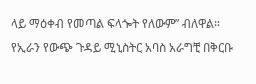ላይ ማዕቀብ የመጣል ፍላጐት የለውም” ብለዋል።
የኢራን የውጭ ጉዳይ ሚኒስትር አባስ አራግቺ በቅርቡ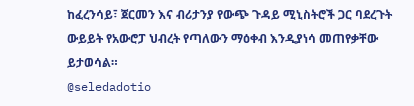ከፈረንሳይ፣ ጀርመን እና ብሪታንያ የውጭ ጉዳይ ሚኒስትሮች ጋር ባደረጉት ውይይት የአውሮፓ ህብረት የጣለውን ማዕቀብ እንዲያነሳ መጠየቃቸው ይታወሳል።
@seledadotio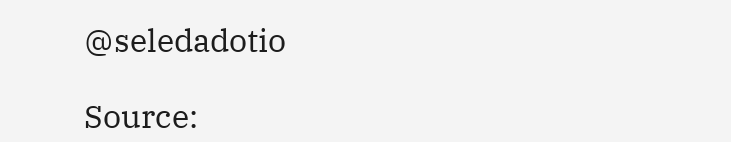@seledadotio

Source: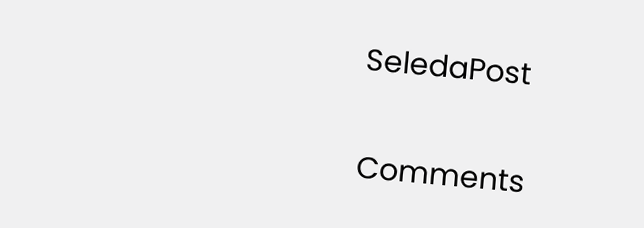SeledaPost

Comments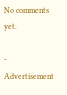No comments yet.

- Advertisement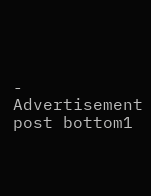-
Advertisement post bottom1